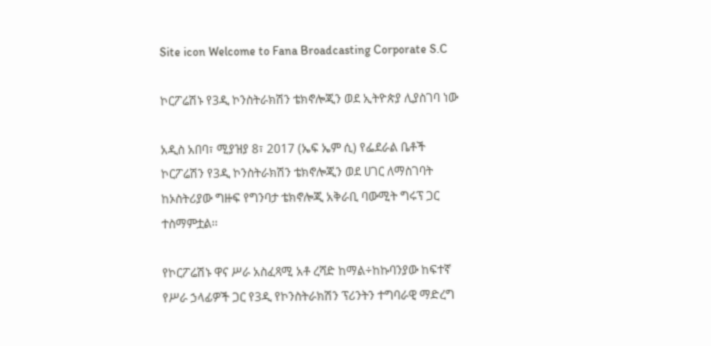Site icon Welcome to Fana Broadcasting Corporate S.C

ኮርፖሬሽኑ የ3ዲ ኮንስትራክሽን ቴክኖሎጂን ወደ ኢትዮጵያ ሊያስገባ ነው

አዲስ አበባ፣ ሚያዝያ 8፣ 2017 (ኤፍ ኤም ሲ) የፌደራል ቤቶች ኮርፖሬሽን የ3ዲ ኮንስትራክሽን ቴክኖሎጂን ወደ ሀገር ለማስገባት ከኦስትሪያው ግዙፍ የግንባታ ቴክኖሎጂ አቅራቢ ባውሚት ግሩፕ ጋር ተስማምቷል፡፡

የኮርፖሬሽኑ ዋና ሥራ አስፈጻሚ አቶ ረሻድ ከማል÷ከኩባንያው ከፍተኛ የሥራ ኃላፊዎች ጋር የ3ዲ የኮንስትራክሽን ፕሪንትን ተግባራዊ ማድረግ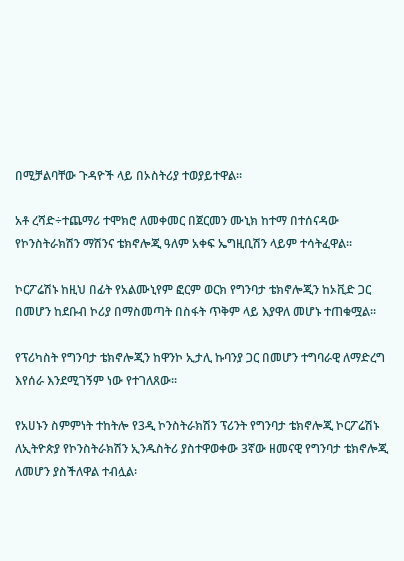በሚቻልባቸው ጉዳዮች ላይ በኦስትሪያ ተወያይተዋል፡፡

አቶ ረሻድ÷ተጨማሪ ተሞክሮ ለመቀመር በጀርመን ሙኒክ ከተማ በተሰናዳው የኮንስትራክሽን ማሽንና ቴክኖሎጂ ዓለም አቀፍ ኤግዚቢሽን ላይም ተሳትፈዋል፡፡

ኮርፖሬሽኑ ከዚህ በፊት የአልሙኒየም ፎርም ወርክ የግንባታ ቴክኖሎጂን ከኦቪድ ጋር በመሆን ከደቡብ ኮሪያ በማስመጣት በስፋት ጥቅም ላይ እያዋለ መሆኑ ተጠቁሟል፡፡

የፕሪካስት የግንባታ ቴክኖሎጂን ከዋንኮ ኢታሊ ኩባንያ ጋር በመሆን ተግባራዊ ለማድረግ እየሰራ እንደሚገኝም ነው የተገለጸው፡፡

የአሀኑን ስምምነት ተከትሎ የ3ዲ ኮንስትራክሽን ፕሪንት የግንባታ ቴክኖሎጂ ኮርፖሬሽኑ ለኢትዮጵያ የኮንስትራክሽን ኢንዱስትሪ ያስተዋወቀው 3ኛው ዘመናዊ የግንባታ ቴክኖሎጂ ለመሆን ያስችለዋል ተብሏል፡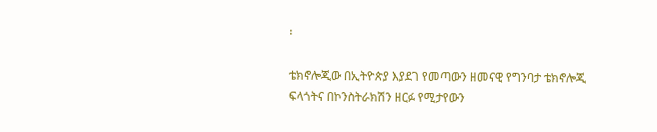፡

ቴክኖሎጂው በኢትዮጵያ እያደገ የመጣውን ዘመናዊ የግንባታ ቴክኖሎጂ ፍላጎትና በኮንስትራክሽን ዘርፉ የሚታየውን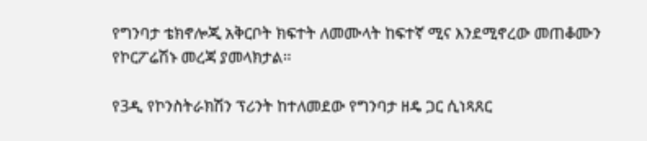የግንባታ ቴክኖሎጂ አቅርቦት ክፍተት ለመሙላት ከፍተኛ ሚና እንደሚኖረው መጠቆሙን የኮርፖሬሽኑ መረጃ ያመላክታል፡፡

የ3ዲ የኮንስትራክሽን ፕሪንት ከተለመደው የግንባታ ዘዴ ጋር ሲነጻጸር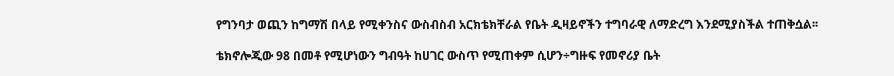የግንባታ ወጪን ከግማሽ በላይ የሚቀንስና ውስብስብ አርክቴክቸራል የቤት ዲዛይኖችን ተግባራዊ ለማድረግ እንደሚያስችል ተጠቅሷል፡፡

ቴክኖሎጂው 98 በመቶ የሚሆነውን ግብዓት ከሀገር ውስጥ የሚጠቀም ሲሆን÷ግዙፍ የመኖሪያ ቤት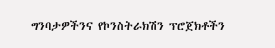ግንባታዎችንና የኮንስትራክሽን ፕሮጀክቶችን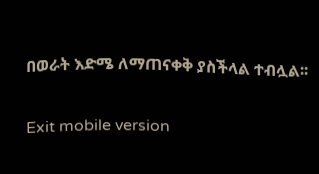በወራት እድሜ ለማጠናቀቅ ያስችላል ተብሏል፡፡

Exit mobile version